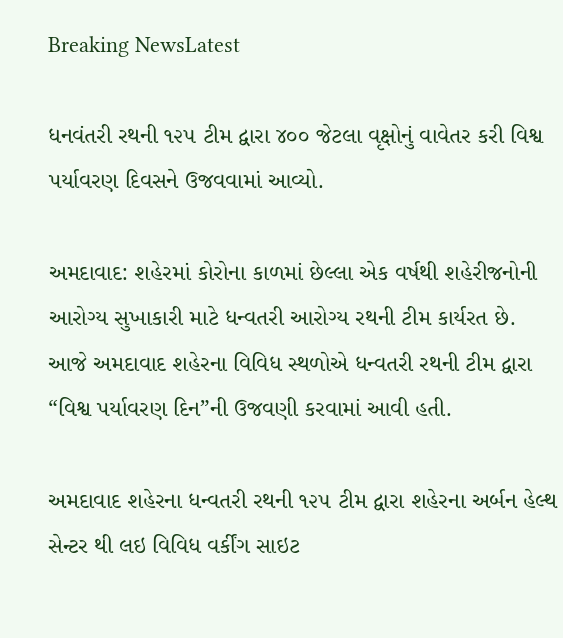Breaking NewsLatest

ધનવંતરી રથની ૧૨૫ ટીમ દ્વારા ૪૦૦ જેટલા વૃક્ષોનું વાવેતર કરી વિશ્વ પર્યાવરણ દિવસને ઉજવવામાં આવ્યો.

અમદાવાદ: શહેરમાં કોરોના કાળમાં છેલ્લા એક વર્ષથી શહેરીજનોની આરોગ્ય સુખાકારી માટે ધન્વતરી આરોગ્ય રથની ટીમ કાર્યરત છે.
આજે અમદાવાદ શહેરના વિવિધ સ્થળોએ ધન્વતરી રથની ટીમ દ્વારા “વિશ્વ પર્યાવરણ દિન”ની ઉજવણી કરવામાં આવી હતી.

અમદાવાદ શહેરના ધન્વતરી રથની ૧૨૫ ટીમ દ્વારા શહેરના અર્બન હેલ્થ સેન્ટર થી લઇ વિવિધ વર્કીંગ સાઇટ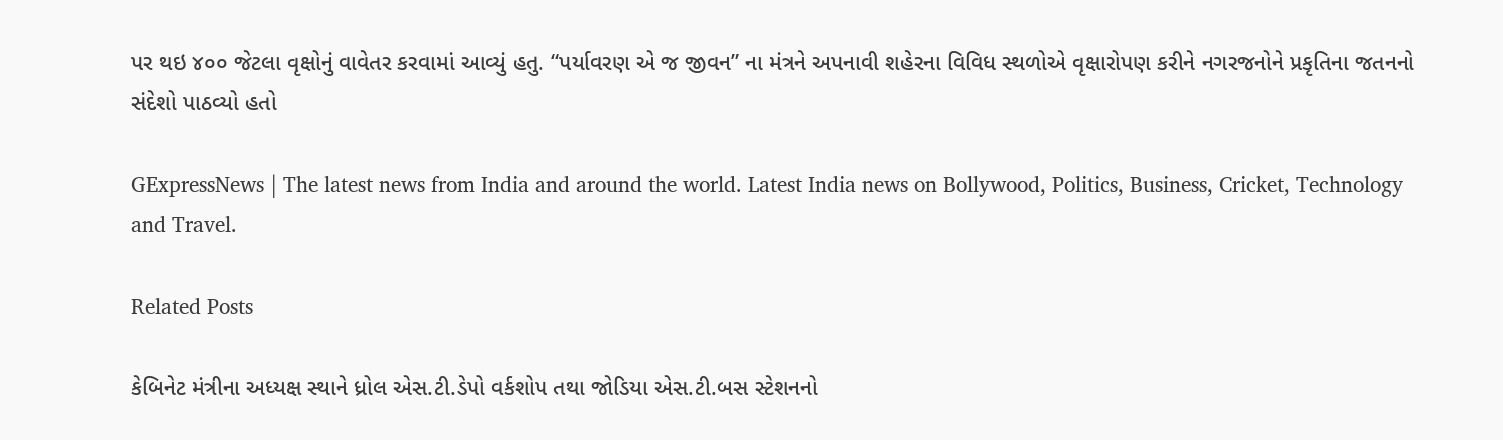પર થઇ ૪૦૦ જેટલા વૃક્ષોનું વાવેતર કરવામાં આવ્યું હતુ. “પર્યાવરણ એ જ જીવન” ના મંત્રને અપનાવી શહેરના વિવિધ સ્થળોએ વૃક્ષારોપણ કરીને નગરજનોને પ્રકૃતિના જતનનો સંદેશો પાઠવ્યો હતો

GExpressNews | The latest news from India and around the world. Latest India news on Bollywood, Politics, Business, Cricket, Technology and Travel.

Related Posts

કેબિનેટ મંત્રીના અધ્યક્ષ સ્થાને ધ્રોલ એસ.ટી.ડેપો વર્કશોપ તથા જોડિયા એસ.ટી.બસ સ્ટેશનનો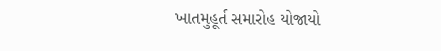ખાતમુહૂર્ત સમારોહ યોજાયો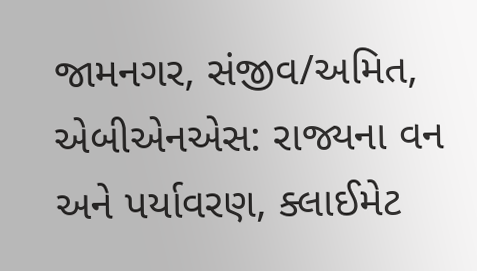જામનગર, સંજીવ/અમિત, એબીએનએસ: રાજ્યના વન અને પર્યાવરણ, ક્લાઈમેટ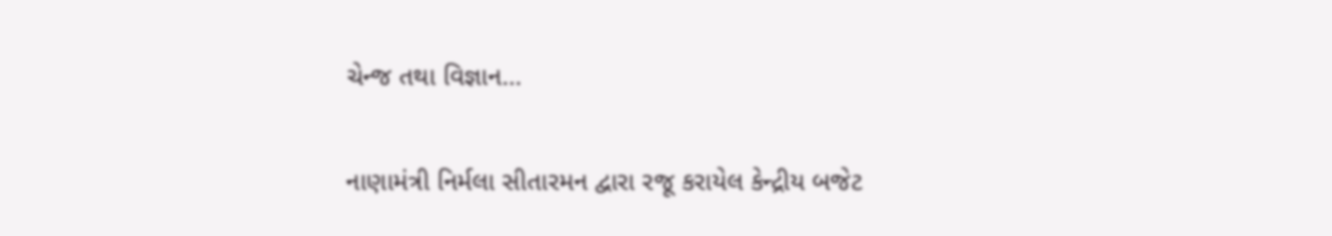ચેન્જ તથા વિજ્ઞાન…

નાણામંત્રી નિર્મલા સીતારમન દ્વારા રજૂ કરાયેલ કેન્દ્રીય બજેટ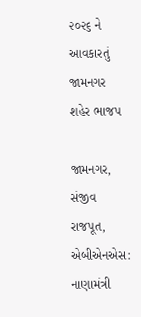૨૦૨૬ ને આવકારતું જામનગર શહેર ભાજપ

જામનગર, સંજીવ રાજપૂત, એબીએનએસ: નાણામંત્રી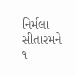નિર્મલા સીતારમને ૧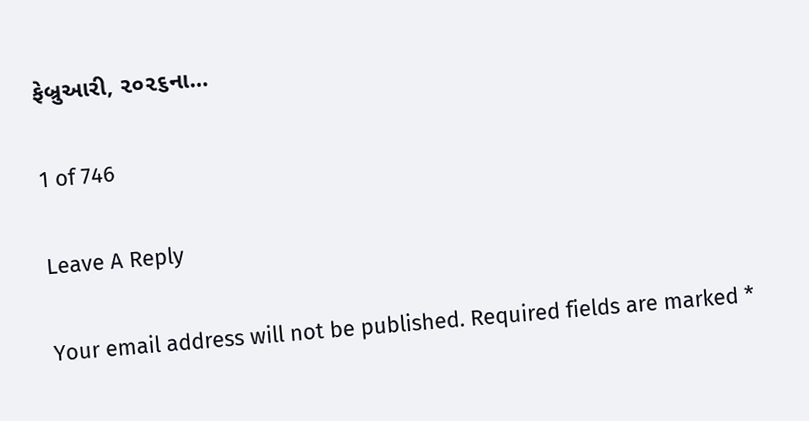ફેબ્રુઆરી, ૨૦૨૬ના…

1 of 746

Leave A Reply

Your email address will not be published. Required fields are marked *